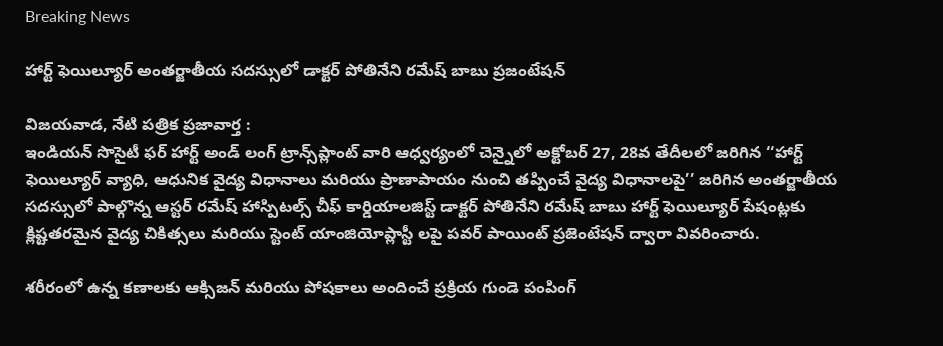Breaking News

హార్ట్‌ ఫెయిల్యూర్‌ అంతర్జాతీయ సదస్సులో డాక్టర్‌ పోతినేని రమేష్‌ బాబు ప్రజంటేషన్‌

విజయవాడ, నేటి పత్రిక ప్రజావార్త :
ఇండియన్‌ సొసైటీ ఫర్‌ హార్ట్‌ అండ్‌ లంగ్‌ ట్రాన్స్‌ప్లాంట్‌ వారి ఆధ్వర్యంలో చెన్నైలో అక్టోబర్‌ 27, 28వ తేదీలలో జరిగిన ‘‘హార్ట్‌ ఫెయిల్యూర్‌ వ్యాధి, ఆధునిక వైద్య విధానాలు మరియు ప్రాణాపాయం నుంచి తప్పించే వైద్య విధానాలపై’’ జరిగిన అంతర్జాతీయ సదస్సులో పాల్గొన్న ఆస్టర్‌ రమేష్‌ హాస్పిటల్స్‌ చీఫ్‌ కార్డియాలజిస్ట్‌ డాక్టర్‌ పోతినేని రమేష్‌ బాబు హార్ట్‌ ఫెయిల్యూర్‌ పేషంట్లకు క్లిష్టతరమైన వైద్య చికిత్సలు మరియు స్టెంట్‌ యాంజియోప్లాస్టీ లపై పవర్‌ పాయింట్‌ ప్రజెంటేషన్‌ ద్వారా వివరించారు.

శరీరంలో ఉన్న కణాలకు ఆక్సిజన్‌ మరియు పోషకాలు అందించే ప్రక్రియ గుండె పంపింగ్‌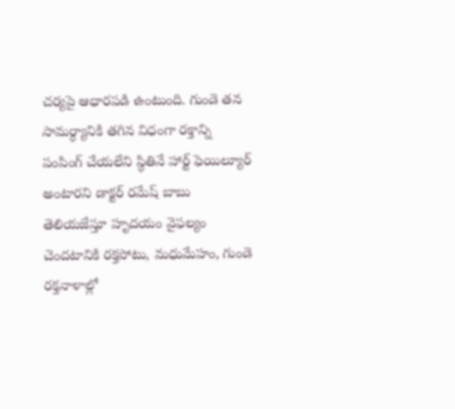చర్యపై ఆధారపడి ఉంటుంది. గుండె తన సామర్ధ్యానికి తగిన విధంగా రక్తాన్ని పంపింగ్‌ చేయలేని స్థితినే హార్ట్‌ ఫెయిల్యూర్‌ అంటారని డాక్టర్‌ రమేష్‌ బాబు తెలియజేస్తూ హృదయం వైఫల్యం చెందటానికి రక్తపోటు, మధుమేహం, గుండె రక్తనాళాల్లో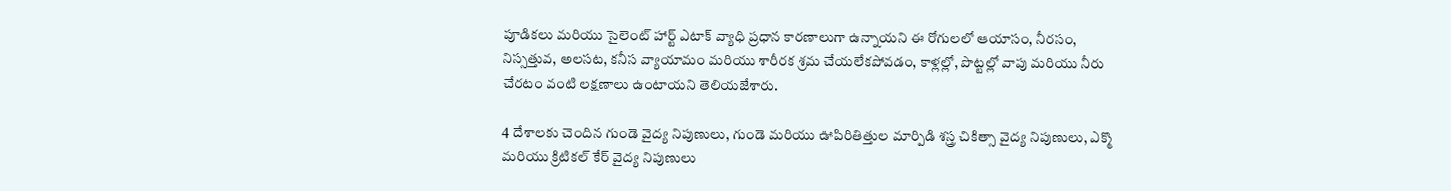పూడికలు మరియు సైలెంట్‌ హార్ట్‌ ఎటాక్‌ వ్యాధి ప్రధాన కారణాలుగా ఉన్నాయని ఈ రోగులలో ఆయాసం, నీరసం, నిస్సత్తువ, అలసట, కనీస వ్యాయామం మరియు శారీరక శ్రమ చేయలేకపోవడం, కాళ్లల్లో, పొట్టల్లో వాపు మరియు నీరు చేరటం వంటి లక్షణాలు ఉంటాయని తెలియజేశారు.

4 దేశాలకు చెందిన గుండె వైద్య నిపుణులు, గుండె మరియు ఊపిరితిత్తుల మార్పిడి శస్త్ర చికిత్సా వైద్య నిపుణులు, ఎక్మొ మరియు క్రిటికల్‌ కేర్‌ వైద్య నిపుణులు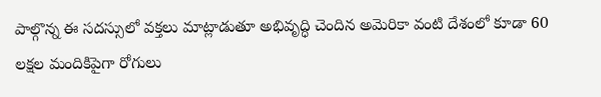పాల్గొన్న ఈ సదస్సులో వక్తలు మాట్లాడుతూ అభివృద్ధి చెందిన అమెరికా వంటి దేశంలో కూడా 60 లక్షల మందికిపైగా రోగులు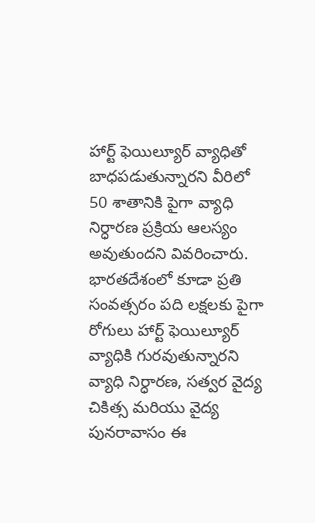హార్ట్‌ ఫెయిల్యూర్‌ వ్యాధితో బాధపడుతున్నారని వీరిలో 50 శాతానికి పైగా వ్యాధి నిర్ధారణ ప్రక్రియ ఆలస్యం అవుతుందని వివరించారు. భారతదేశంలో కూడా ప్రతి సంవత్సరం పది లక్షలకు పైగా రోగులు హార్ట్‌ ఫెయిల్యూర్‌ వ్యాధికి గురవుతున్నారని వ్యాధి నిర్ధారణ, సత్వర వైద్య చికిత్స మరియు వైద్య పునరావాసం ఈ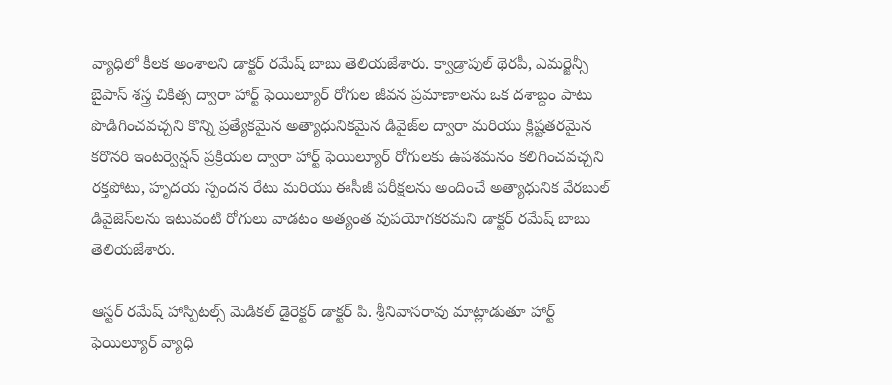వ్యాధిలో కీలక అంశాలని డాక్టర్‌ రమేష్‌ బాబు తెలియజేశారు. క్వాడ్రాపుల్‌ థెరపీ, ఎమర్జెన్సీ బైపాస్‌ శస్త్ర చికిత్స ద్వారా హార్ట్‌ ఫెయిల్యూర్‌ రోగుల జీవన ప్రమాణాలను ఒక దశాబ్దం పాటు పొడిగించవచ్చని కొన్ని ప్రత్యేకమైన అత్యాధునికమైన డివైజ్‌ల ద్వారా మరియు క్లిష్టతరమైన కరొనరి ఇంటర్వెన్షన్‌ ప్రక్రియల ద్వారా హార్ట్‌ ఫెయిల్యూర్‌ రోగులకు ఉపశమనం కలిగించవచ్చని రక్తపోటు, హృదయ స్పందన రేటు మరియు ఈసీజీ పరీక్షలను అందించే అత్యాధునిక వేరబుల్‌ డివైజెస్‌లను ఇటువంటి రోగులు వాడటం అత్యంత వుపయోగకరమని డాక్టర్‌ రమేష్‌ బాబు తెలియజేశారు.

ఆస్టర్‌ రమేష్‌ హాస్పిటల్స్‌ మెడికల్‌ డైరెక్టర్‌ డాక్టర్‌ పి. శ్రీనివాసరావు మాట్లాడుతూ హార్ట్‌ ఫెయిల్యూర్‌ వ్యాధి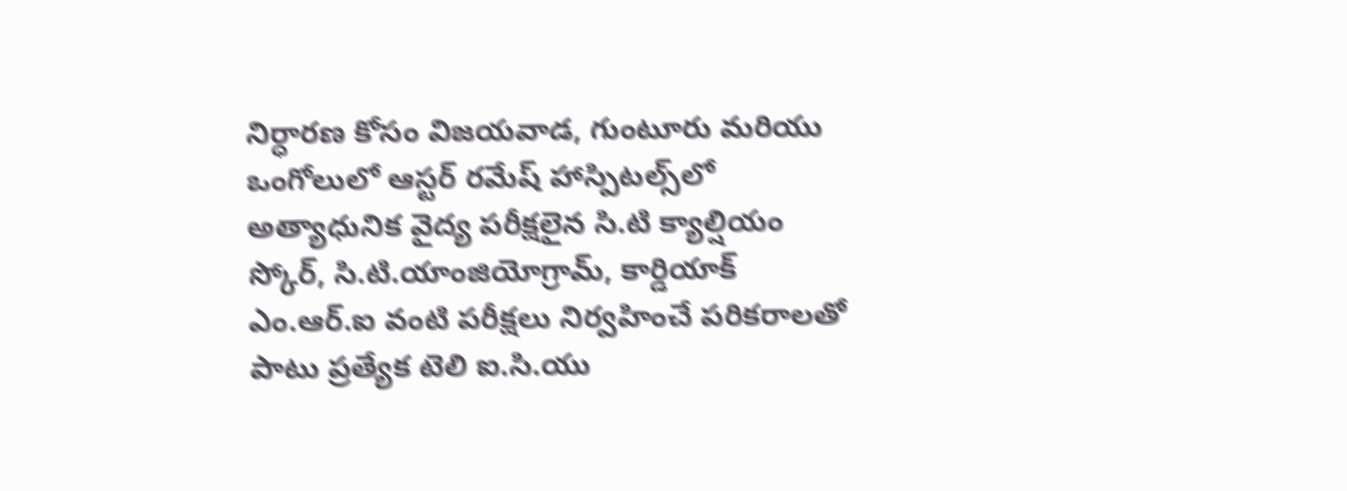నిర్ధారణ కోసం విజయవాడ, గుంటూరు మరియు ఒంగోలులో ఆస్టర్‌ రమేష్‌ హాస్పిటల్స్‌లో అత్యాధునిక వైద్య పరీక్షలైన సి.టి క్యాల్షియం స్కోర్‌, సి.టి.యాంజియోగ్రామ్‌, కార్డియాక్‌ ఎం.ఆర్‌.ఐ వంటి పరీక్షలు నిర్వహించే పరికరాలతో పాటు ప్రత్యేక టెలి ఐ.సి.యు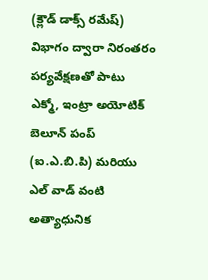(క్లౌడ్‌ డాక్స్‌ రమేష్‌) విభాగం ద్వారా నిరంతరం పర్యవేక్షణతో పాటు ఎక్మో, ఇంట్రా అయోటిక్‌ బెలూన్‌ పంప్‌ (ఐ.ఎ.బి.పి) మరియు ఎల్‌ వాడ్‌ వంటి అత్యాధునిక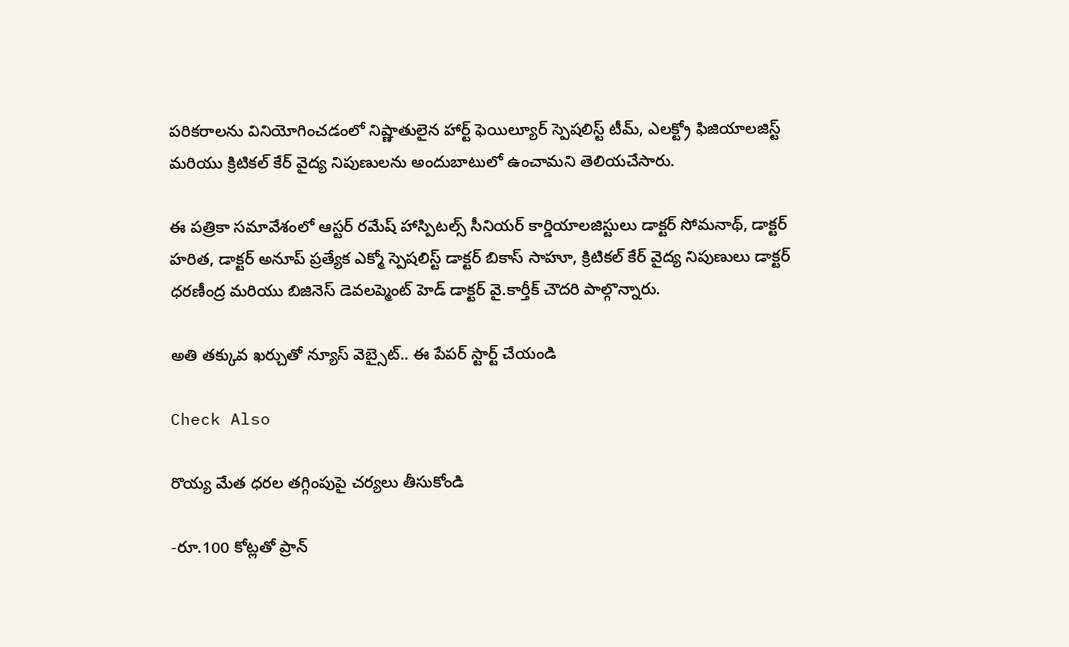పరికరాలను వినియోగించడంలో నిష్ణాతులైన హార్ట్‌ ఫెయిల్యూర్‌ స్పెషలిస్ట్‌ టీమ్‌, ఎలక్ట్రో ఫిజియాలజిస్ట్‌ మరియు క్రిటికల్‌ కేర్‌ వైద్య నిపుణులను అందుబాటులో ఉంచామని తెలియచేసారు.

ఈ పత్రికా సమావేశంలో ఆస్టర్‌ రమేష్‌ హాస్పిటల్స్‌ సీనియర్‌ కార్డియాలజిస్టులు డాక్టర్‌ సోమనాథ్‌, డాక్టర్‌ హరిత, డాక్టర్‌ అనూప్‌ ప్రత్యేక ఎక్మో స్పెషలిస్ట్‌ డాక్టర్‌ బికాస్‌ సాహూ, క్రిటికల్‌ కేర్‌ వైద్య నిపుణులు డాక్టర్‌ ధరణీంద్ర మరియు బిజినెస్‌ డెవలప్మెంట్‌ హెడ్‌ డాక్టర్‌ వై.కార్తీక్‌ చౌదరి పాల్గొన్నారు.

అతి తక్కువ ఖర్చుతో న్యూస్ వెబ్సైట్.. ఈ పేపర్ స్టార్ట్ చేయండి

Check Also

రొయ్య మేత ధరల తగ్గింపుపై చర్యలు తీసుకోండి

-రూ.100 కోట్లతో ప్రాన్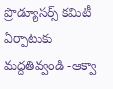ప్రొడ్యూసర్స్ కమిటీ ఏర్పాటుకు మద్దతివ్వండి -ఆక్వా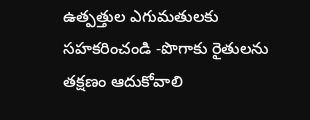ఉత్పత్తుల ఎగుమతులకు సహకరించండి -పొగాకు రైతులను తక్షణం ఆదుకోవాలి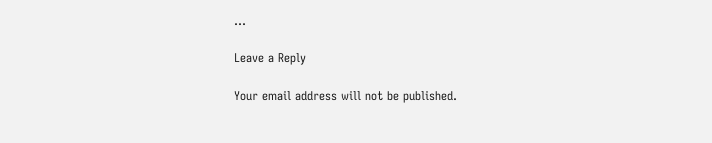…

Leave a Reply

Your email address will not be published.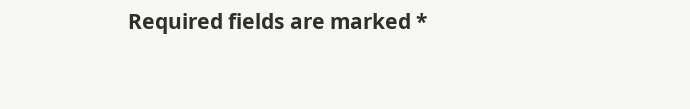Required fields are marked *